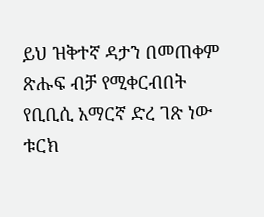ይህ ዝቅተኛ ዳታን በመጠቀም ጽሑፍ ብቻ የሚቀርብበት የቢቢሲ አማርኛ ድረ ገጽ ነው
ቱርክ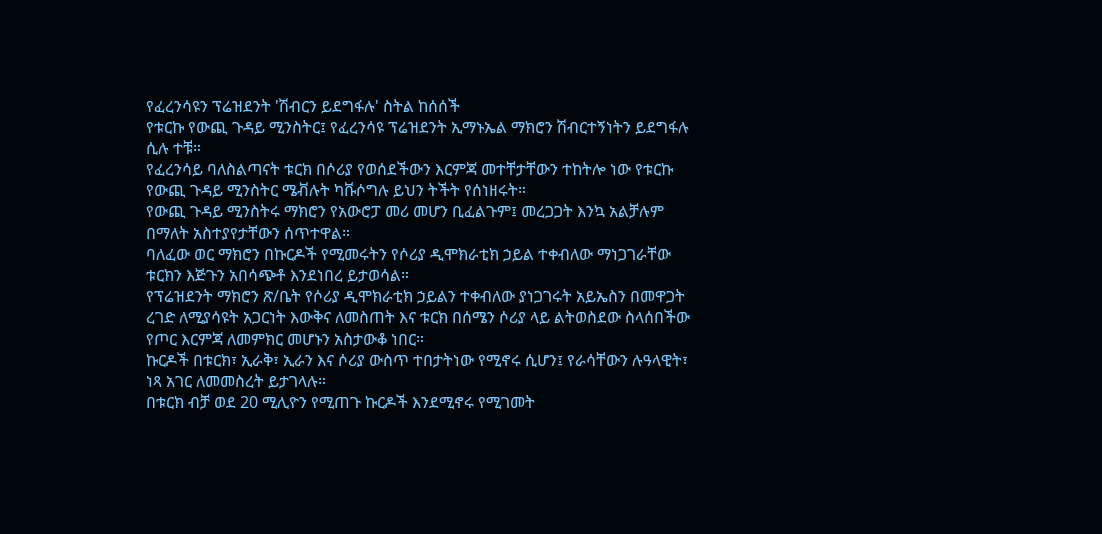የፈረንሳዩን ፕሬዝደንት 'ሽብርን ይደግፋሉ' ስትል ከሰሰች
የቱርኩ የውጪ ጉዳይ ሚንስትር፤ የፈረንሳዩ ፕሬዝደንት ኢማኑኤል ማክሮን ሽብርተኝነትን ይደግፋሉ ሲሉ ተቹ።
የፈረንሳይ ባለስልጣናት ቱርክ በሶሪያ የወሰደችውን እርምጃ መተቸታቸውን ተከትሎ ነው የቱርኩ የውጪ ጉዳይ ሚንስትር ሜቭሉት ካቩሶግሉ ይህን ትችት የሰነዘሩት።
የውጪ ጉዳይ ሚንስትሩ ማክሮን የአውሮፓ መሪ መሆን ቢፈልጉም፤ መረጋጋት እንኳ አልቻሉም በማለት አስተያየታቸውን ሰጥተዋል።
ባለፈው ወር ማክሮን በኩርዶች የሚመሩትን የሶሪያ ዲሞክራቲክ ኃይል ተቀብለው ማነጋገራቸው ቱርክን እጅጉን አበሳጭቶ እንደነበረ ይታወሳል።
የፕሬዝደንት ማክሮን ጽ/ቤት የሶሪያ ዲሞክራቲክ ኃይልን ተቀብለው ያነጋገሩት አይኤስን በመዋጋት ረገድ ለሚያሳዩት አጋርነት እውቅና ለመስጠት እና ቱርክ በሰሜን ሶሪያ ላይ ልትወስደው ስላሰበችው የጦር እርምጃ ለመምክር መሆኑን አስታውቆ ነበር።
ኩርዶች በቱርክ፣ ኢራቅ፣ ኢራን እና ሶሪያ ውስጥ ተበታትነው የሚኖሩ ሲሆን፤ የራሳቸውን ሉዓላዊት፣ ነጻ አገር ለመመስረት ይታገላሉ።
በቱርክ ብቻ ወደ 20 ሚሊዮን የሚጠጉ ኩርዶች እንደሚኖሩ የሚገመት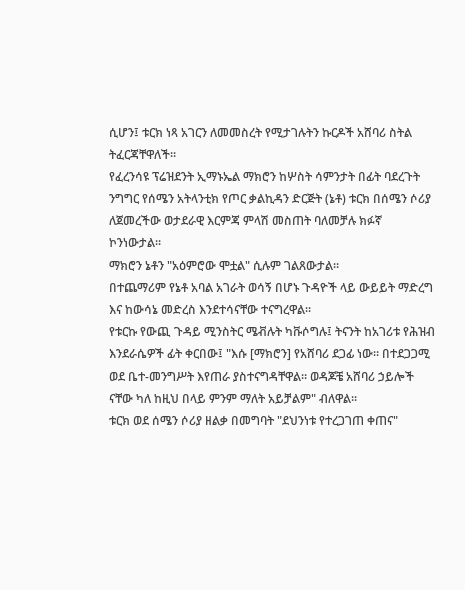ሲሆን፤ ቱርክ ነጻ አገርን ለመመስረት የሚታገሉትን ኩርዶች አሸባሪ ስትል ትፈርጃቸዋለች።
የፈረንሳዩ ፕሬዝደንት ኢማኑኤል ማክሮን ከሦስት ሳምንታት በፊት ባደረጉት ንግግር የሰሜን አትላንቲክ የጦር ቃልኪዳን ድርጅት (ኔቶ) ቱርክ በሰሜን ሶሪያ ለጀመረችው ወታደራዊ እርምጃ ምላሽ መስጠት ባለመቻሉ ክፉኛ ኮንነውታል።
ማክሮን ኔቶን "አዕምሮው ሞቷል" ሲሉም ገልጸውታል።
በተጨማሪም የኔቶ አባል አገራት ወሳኝ በሆኑ ጉዳዮች ላይ ውይይት ማድረግ እና ከውሳኔ መድረስ እንደተሳናቸው ተናግረዋል።
የቱርኩ የውጪ ጉዳይ ሚንስትር ሜቭሉት ካቩሶግሉ፤ ትናንት ከአገሪቱ የሕዝብ እንደራሴዎች ፊት ቀርበው፤ "እሱ [ማክሮን] የአሸባሪ ደጋፊ ነው። በተደጋጋሚ ወደ ቤተ-መንግሥት እየጠራ ያስተናግዳቸዋል። ወዳጆቼ አሸባሪ ኃይሎች ናቸው ካለ ከዚህ በላይ ምንም ማለት አይቻልም" ብለዋል።
ቱርክ ወደ ሰሜን ሶሪያ ዘልቃ በመግባት "ደህንነቱ የተረጋገጠ ቀጠና"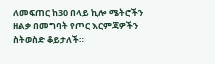ለመፍጠር ከ30 በላይ ኪሎ ሜትሮችን ዘልቃ በመግባት የጦር እርምጃዎችን ስትወስድ ቆይታለች።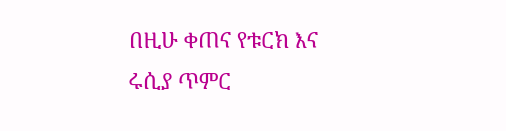በዚሁ ቀጠና የቱርክ እና ሩሲያ ጥምር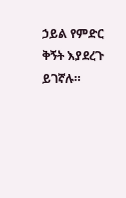ኃይል የምድር ቅኝት እያደረጉ ይገኛሉ።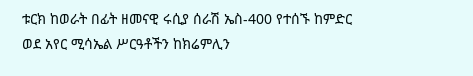ቱርክ ከወራት በፊት ዘመናዊ ሩሲያ ሰራሽ ኤስ-400 የተሰኙ ከምድር ወደ አየር ሚሳኤል ሥርዓቶችን ከክሬምሊን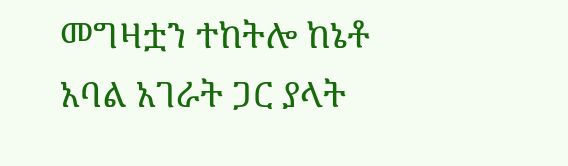መግዛቷን ተከትሎ ከኔቶ አባል አገራት ጋር ያላት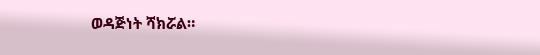ወዳጅነት ሻክሯል።